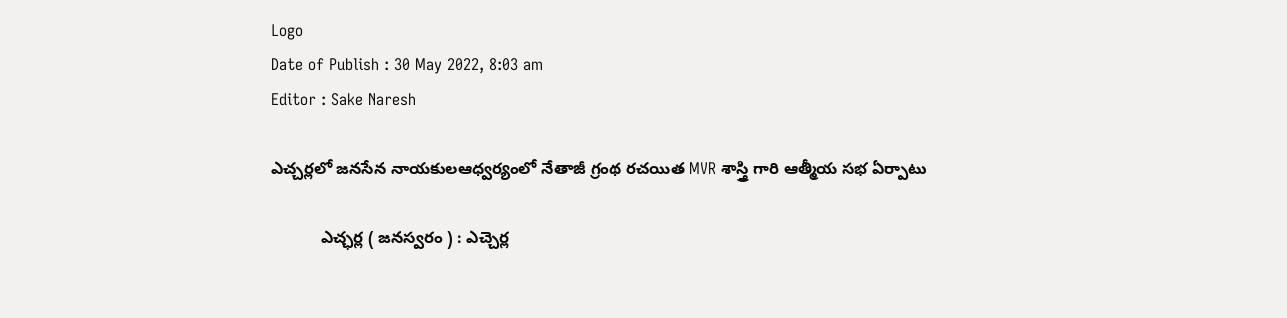Logo
Date of Publish : 30 May 2022, 8:03 am
Editor : Sake Naresh

ఎచ్చర్లలో జనసేన నాయకులఆధ్వర్యంలో నేతాజీ గ్రంథ రచయిత MVR శాస్త్రి గారి ఆత్మీయ సభ ఏర్పాటు

           ఎచ్ఛర్ల ( జనస్వరం ) : ఎచ్చెర్ల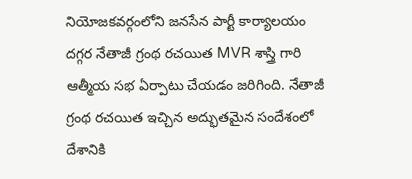నియోజకవర్గంలోని జనసేన పార్టీ కార్యాలయం దగ్గర నేతాజీ గ్రంథ రచయిత MVR శాస్త్రి గారి ఆత్మీయ సభ ఏర్పాటు చేయడం జరిగింది. నేతాజీ గ్రంథ రచయిత ఇచ్చిన అద్భుతమైన సందేశంలో దేశానికి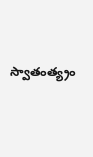స్వాతంత్య్రం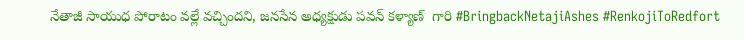నేతాజీ సాయుధ పోరాటం వల్లే వచ్చిందని, జనసేన అధ్యక్షుడు పవన్ కళ్యాణ్  గారి #BringbackNetajiAshes #RenkojiToRedfort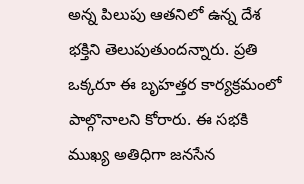అన్న పిలుపు ఆతనిలో ఉన్న దేశ భక్తిని తెలుపుతుందన్నారు. ప్రతి ఒక్కరూ ఈ బృహత్తర కార్యక్రమంలో పాల్గొనాలని కోరారు. ఈ సభకి ముఖ్య అతిధిగా జనసేన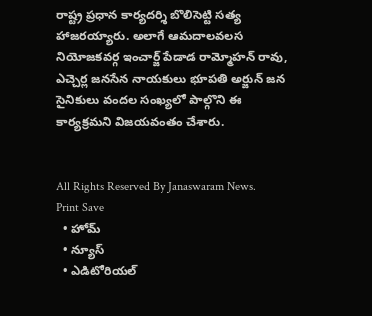రాష్ట్ర ప్రధాన కార్యదర్శి బొలిసెట్టి సత్య హాజరయ్యారు. అలాగే ఆమదాలవలస నియోజకవర్గ ఇంచార్జ్ పేడాడ రామ్మోహన్ రావు, ఎచ్చెర్ల జనసేన నాయకులు భూపతి అర్జున్ జన సైనికులు వందల సంఖ్యలో పాల్గొని ఈ కార్యక్రమని విజయవంతం చేశారు.


All Rights Reserved By Janaswaram News.
Print Save
  • హోమ్
  • న్యూస్
  • ఎడిటోరియల్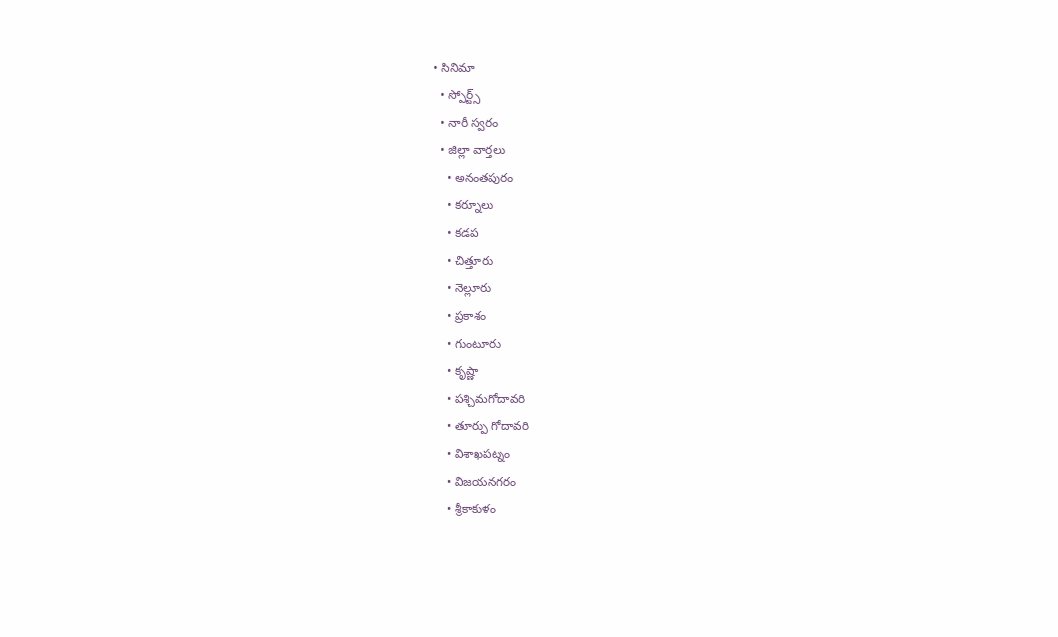• సినిమా
  • స్పోర్ట్స్
  • నారీ స్వరం
  • జిల్లా వార్తలు
    • అనంతపురం
    • కర్నూలు
    • కడప
    • చిత్తూరు
    • నెల్లూరు
    • ప్రకాశం
    • గుంటూరు
    • కృష్ణా
    • పశ్చిమగోదావరి
    • తూర్పు గోదావరి
    • విశాఖపట్నం
    • విజయనగరం
    • శ్రీకాకుళం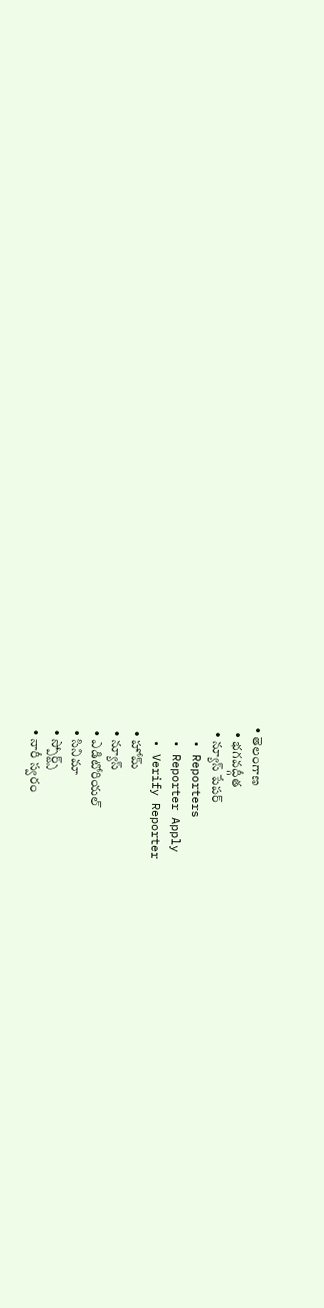• తెలంగాణ
  • భగవద్గీత
  • న్యూస్ పేపర్
  • Reporters
  • Reporter Apply
  • Verify Reporter
  • హోమ్
  • న్యూస్
  • ఎడిటోరియల్
  • సినిమా
  • స్పోర్ట్స్
  • నారీ స్వరం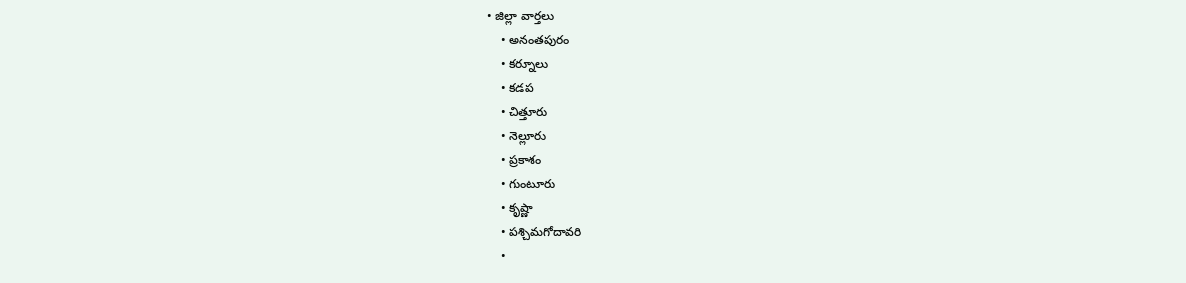• జిల్లా వార్తలు
    • అనంతపురం
    • కర్నూలు
    • కడప
    • చిత్తూరు
    • నెల్లూరు
    • ప్రకాశం
    • గుంటూరు
    • కృష్ణా
    • పశ్చిమగోదావరి
    •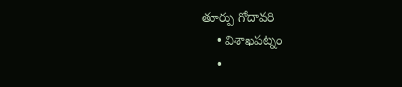తూర్పు గోదావరి
    • విశాఖపట్నం
    •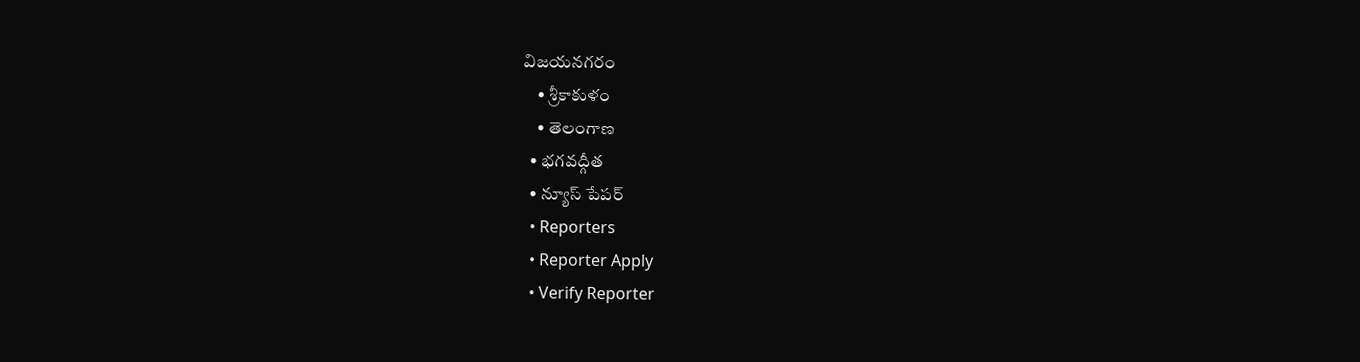విజయనగరం
    • శ్రీకాకుళం
    • తెలంగాణ
  • భగవద్గీత
  • న్యూస్ పేపర్
  • Reporters
  • Reporter Apply
  • Verify Reporter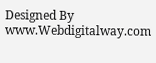Designed By www.Webdigitalway.com